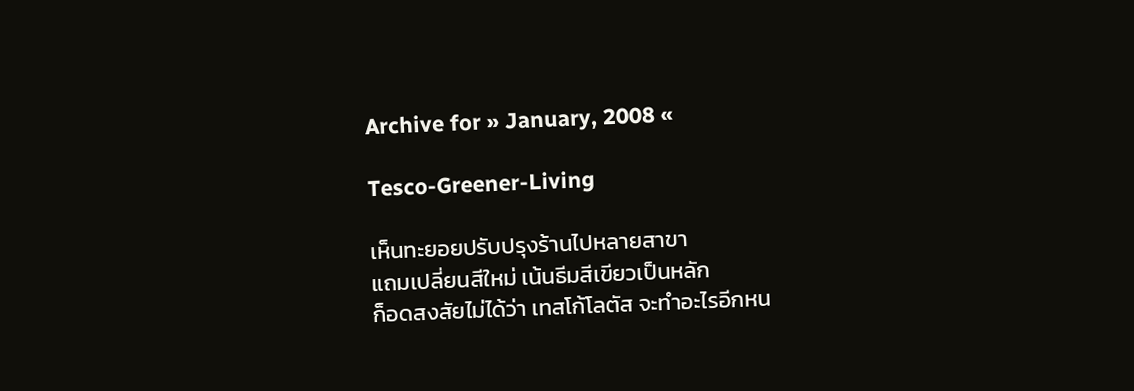Archive for » January, 2008 «

Tesco-Greener-Living

เห็นทะยอยปรับปรุงร้านไปหลายสาขา
แถมเปลี่ยนสีใหม่ เน้นธีมสีเขียวเป็นหลัก
ก็อดสงสัยไม่ได้ว่า เทสโก้โลตัส จะทำอะไรอีกหน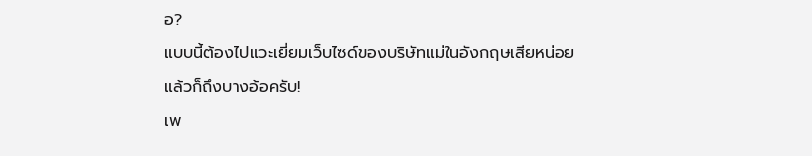อ?
แบบนี้ต้องไปแวะเยี่ยมเว็บไซด์ของบริษัทแม่ในอังกฤษเสียหน่อย
แล้วก็ถึงบางอ้อครับ!
เพ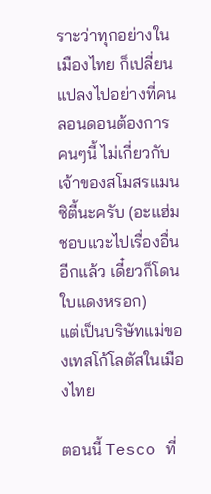ราะว่าทุกอย่างในเมืองไทย ก็เปลี่ยนแปลงไปอย่างที่คนลอนดอนต้องการ
คนๆนี้ ไม่เกี่ยวกับเจ้าของสโมสรแมนซิตี้นะครับ (อะแฮ่ม ชอบแวะไปเรื่องอื่นอีกแล้ว เดี๋ยวก็โดนใบแดงหรอก)
แต่เป็นบริษัทแม่ของเทสโก้โลตัสในเมืองไทย

ตอนนี้ Tesco ที่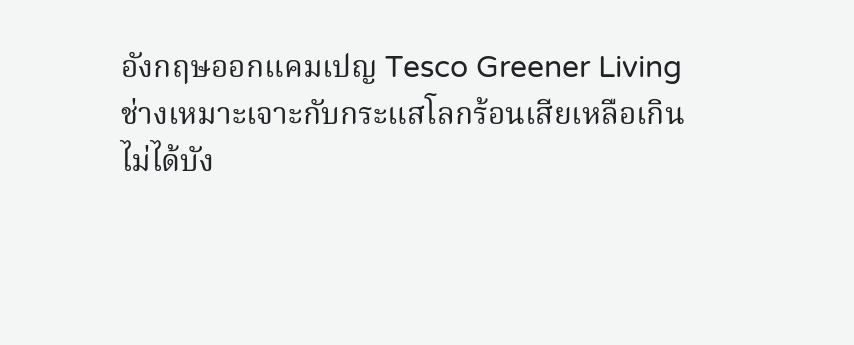อังกฤษออกแคมเปญ Tesco Greener Living
ช่างเหมาะเจาะกับกระแสโลกร้อนเสียเหลือเกิน
ไม่ได้บัง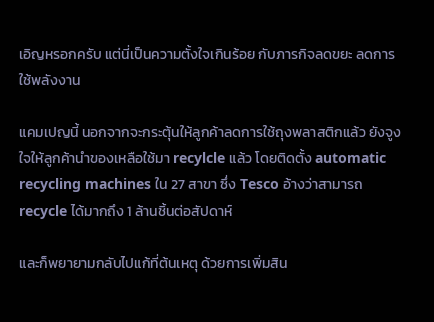เอิญหรอกครับ แต่นี่เป็นความตั้งใจเกินร้อย กับภารกิจลดขยะ ลดการใช้พลังงาน

แคมเปญนี้ นอกจากจะกระตุ้นให้ลูกค้าลดการใช้ถุงพลาสติกแล้ว ยังจูงใจให้ลูกค้านำของเหลือใช้มา recylcle แล้ว โดยติดตั้ง automatic recycling machines ใน 27 สาขา ซึ่ง Tesco อ้างว่าสามารถ recycle ได้มากถึง 1 ล้านชิ้นต่อสัปดาห์

และก็พยายามกลับไปแก้ที่ต้นเหตุ ด้วยการเพิ่มสิน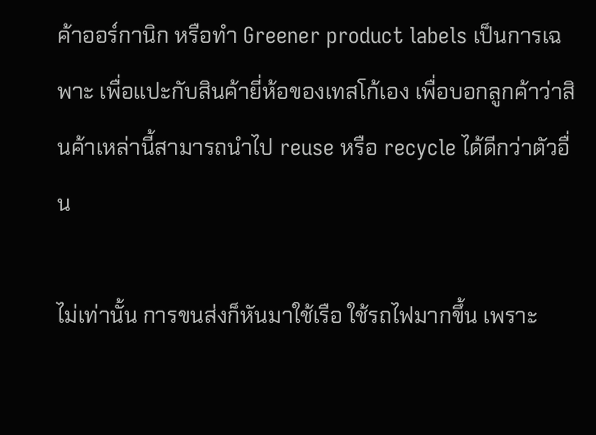ค้าออร์กานิก หรือทำ Greener product labels เป็นการเฉพาะ เพื่อแปะกับสินค้ายี่ห้อของเทสโก้เอง เพื่อบอกลูกค้าว่าสินค้าเหล่านี้สามารถนำไป reuse หรือ recycle ได้ดีกว่าตัวอื่น

ไม่เท่านั้น การขนส่งก็หันมาใช้เรือ ใช้รถไฟมากขึ้น เพราะ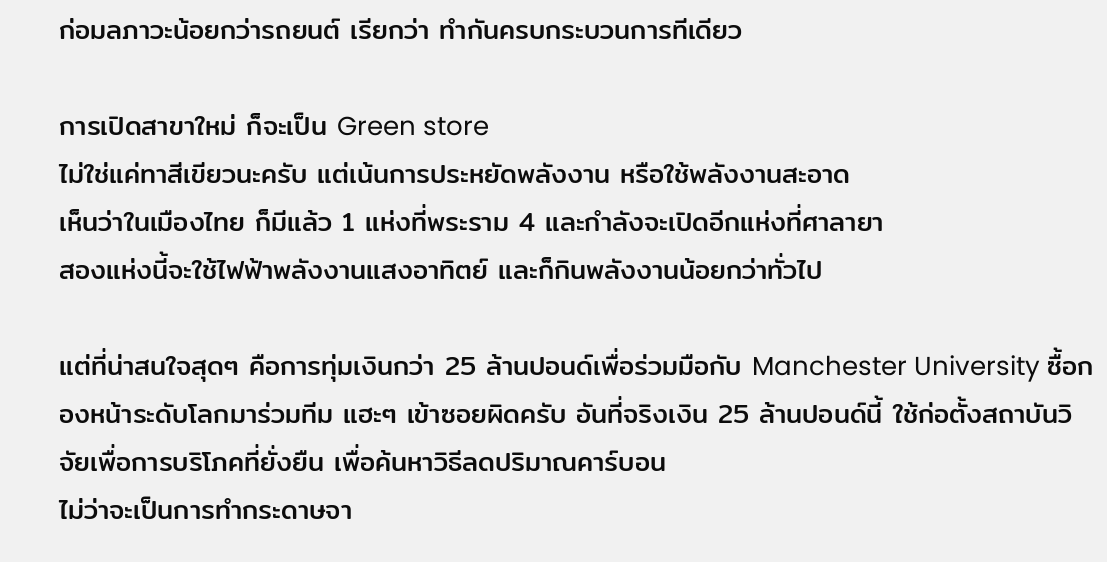ก่อมลภาวะน้อยกว่ารถยนต์ เรียกว่า ทำกันครบกระบวนการทีเดียว

การเปิดสาขาใหม่ ก็จะเป็น Green store
ไม่ใช่แค่ทาสีเขียวนะครับ แต่เน้นการประหยัดพลังงาน หรือใช้พลังงานสะอาด
เห็นว่าในเมืองไทย ก็มีแล้ว 1 แห่งที่พระราม 4 และกำลังจะเปิดอีกแห่งที่ศาลายา
สองแห่งนี้จะใช้ไฟฟ้าพลังงานแสงอาทิตย์ และก็กินพลังงานน้อยกว่าทั่วไป

แต่ที่น่าสนใจสุดๆ คือการทุ่มเงินกว่า 25 ล้านปอนด์เพื่อร่วมมือกับ Manchester University ซื้อกองหน้าระดับโลกมาร่วมทีม แฮะๆ เข้าซอยผิดครับ อันที่จริงเงิน 25 ล้านปอนด์นี้ ใช้ก่อตั้งสถาบันวิจัยเพื่อการบริโภคที่ยั่งยืน เพื่อค้นหาวิธีลดปริมาณคาร์บอน
ไม่ว่าจะเป็นการทำกระดาษจา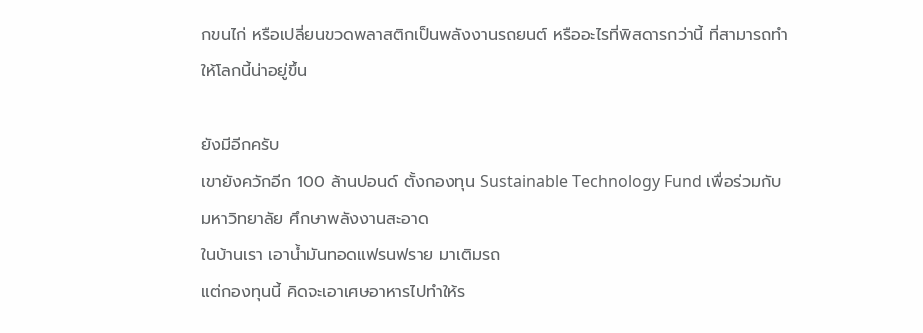กขนไก่ หรือเปลี่ยนขวดพลาสติกเป็นพลังงานรถยนต์ หรืออะไรที่พิสดารกว่านี้ ที่สามารถทำให้โลกนี้น่าอยู่ขึ้น

ยังมีอีกครับ
เขายังควักอีก 100 ล้านปอนด์ ตั้งกองทุน Sustainable Technology Fund เพื่อร่วมกับมหาวิทยาลัย ศึกษาพลังงานสะอาด
ในบ้านเรา เอาน้ำมันทอดแฟรนฟราย มาเติมรถ
แต่กองทุนนี้ คิดจะเอาเศษอาหารไปทำให้ร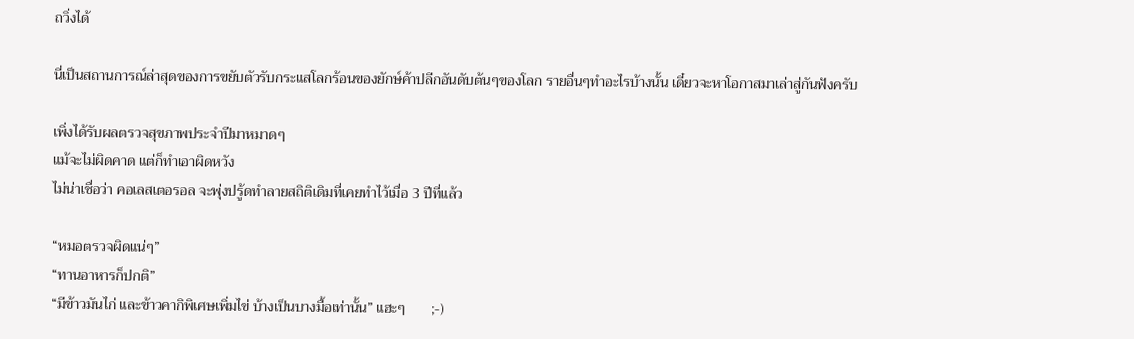ถวิ่งได้

นี่เป็นสถานการณ์ล่าสุดของการขยับตัวรับกระแสโลกร้อนของยักษ์ค้าปลีกอันดับต้นๆของโลก รายอื่นๆทำอะไรบ้างนั้น เดี๋ยวจะหาโอกาสมาเล่าสู่กันฟังครับ

เพิ่งได้รับผลตรวจสุขภาพประจำปีมาหมาดๆ
แม้จะไม่ผิดคาด แต่ก็ทำเอาผิดหวัง
ไม่น่าเชื่อว่า คอเลสเตอรอล จะพุ่งปรู้ดทำลายสถิติเดิมที่เคยทำไว้เมื่อ 3 ปีที่แล้ว

“หมอตรวจผิดแน่ๆ”
“ทานอาหารก็ปกติ”
“มีข้าวมันไก่ และข้าวคากิพิเศษเพิ่มไข่ บ้างเป็นบางมื้อเท่านั้น” แฮะๆ       ;-)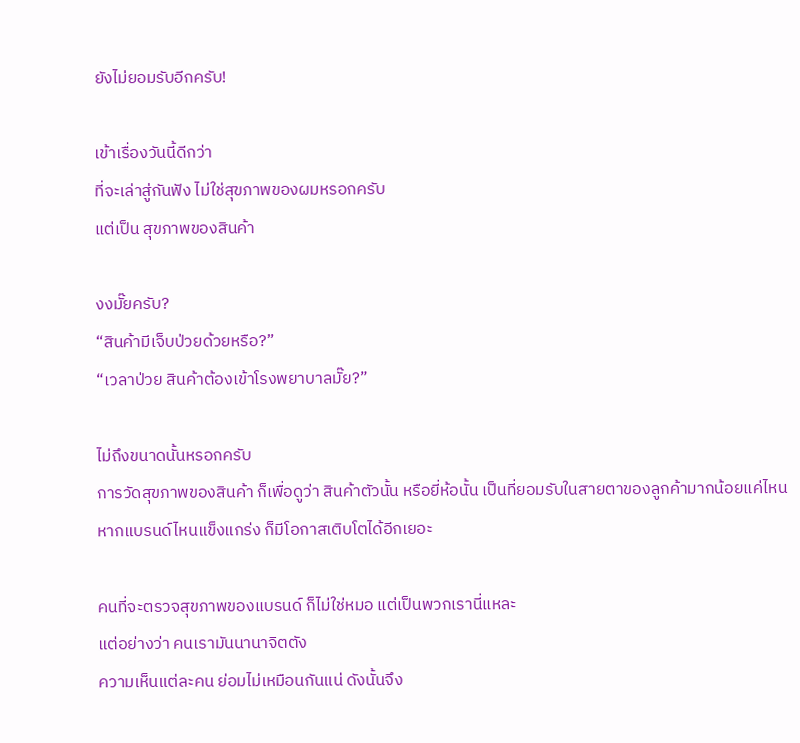ยังไม่ยอมรับอีกครับ!

เข้าเรื่องวันนี้ดีกว่า
ที่จะเล่าสู่กันฟัง ไม่ใช่สุขภาพของผมหรอกครับ
แต่เป็น สุขภาพของสินค้า

งงมั๊ยครับ?
“สินค้ามีเจ็บป่วยด้วยหรือ?”
“เวลาป่วย สินค้าต้องเข้าโรงพยาบาลมั๊ย?”

ไม่ถึงขนาดนั้นหรอกครับ
การวัดสุขภาพของสินค้า ก็เพื่อดูว่า สินค้าตัวนั้น หรือยี่ห้อนั้น เป็นที่ยอมรับในสายตาของลูกค้ามากน้อยแค่ไหน
หากแบรนด์ไหนแข็งแกร่ง ก็มีโอกาสเติบโตได้อีกเยอะ

คนที่จะตรวจสุขภาพของแบรนด์ ก็ไม่ใช่หมอ แต่เป็นพวกเรานี่แหละ
แต่อย่างว่า คนเรามันนานาจิตตัง
ความเห็นแต่ละคน ย่อมไม่เหมือนกันแน่ ดังนั้นจึง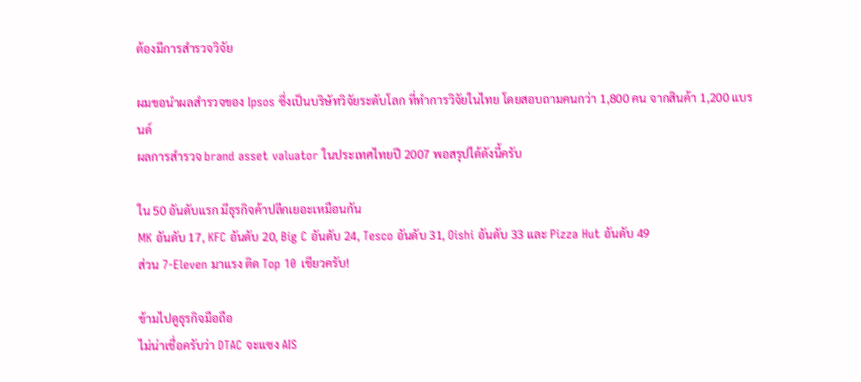ต้องมีการสำรวจวิจัย

ผมขอนำผลสำรวจของ Ipsos ซึ่งเป็นบริษัทวิจัยระดับโลก ที่ทำการวิจัยในไทย โดยสอบถามคนกว่า 1,800 คน จากสินค้า 1,200 แบรนด์
ผลการสำรวจ brand asset valuator ในประเทศไทยปี 2007 พอสรุปได้ดังนี้ครับ

ใน 50 อันดับแรก มีธุรกิจค้าปลีกเยอะเหมือนกัน
MK อันดับ 17, KFC อันดับ 20, Big C อันดับ 24, Tesco อันดับ 31, Oishi อันดับ 33 และ Pizza Hut อันดับ 49
ส่วน 7-Eleven มาแรง ติด Top 10 เชียวครับ!

ข้ามไปดูธุรกิจมือถือ
ไม่น่าเชื่อครับว่า DTAC จะแซง AIS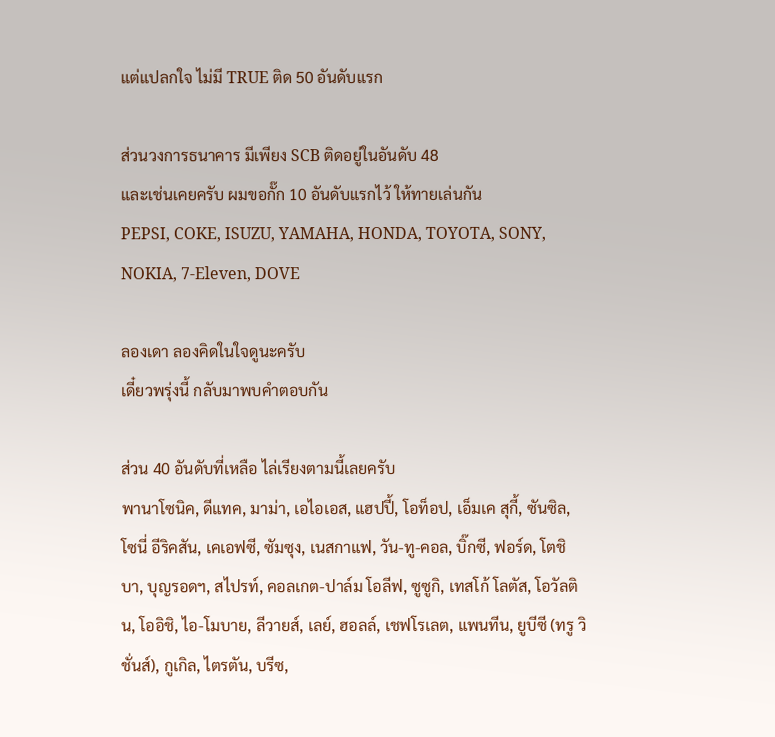แต่แปลกใจ ไม่มี TRUE ติด 50 อันดับแรก

ส่วนวงการธนาคาร มีเพียง SCB ติดอยู่ในอันดับ 48
และเช่นเคยครับ ผมขอกั๊ก 10 อันดับแรกไว้ ให้ทายเล่นกัน
PEPSI, COKE, ISUZU, YAMAHA, HONDA, TOYOTA, SONY, NOKIA, 7-Eleven, DOVE

ลองเดา ลองคิดในใจดูนะครับ
เดี๋ยวพรุ่งนี้ กลับมาพบคำตอบกัน

ส่วน 40 อันดับที่เหลือ ไล่เรียงตามนี้เลยครับ
พานาโซนิค, ดีแทค, มาม่า, เอไอเอส, แฮปปี้, โอท็อป, เอ็มเค สุกี้, ซันซิล, โซนี่ อีริคสัน, เคเอฟซี, ซัมซุง, เนสกาแฟ, วัน-ทู-คอล, บิ๊กซี, ฟอร์ด, โตชิบา, บุญรอดฯ, สไปรท์, คอลเกต-ปาล์ม โอลีฟ, ซูซูกิ, เทสโก้ โลตัส, โอวัลติน, โออิชิ, ไอ-โมบาย, ลีวายส์, เลย์, ฮอลล์, เชฟโรเลต, แพนทีน, ยูบีซี (ทรู วิชั่นส์), กูเกิล, ไตรตัน, บรีซ,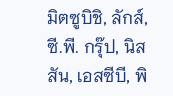มิตซูบิชิ, ลักส์, ซี.พี. กรุ๊ป, นิสสัน, เอสซีบี, พิ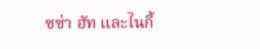ซซ่า ฮัท และไนกี้